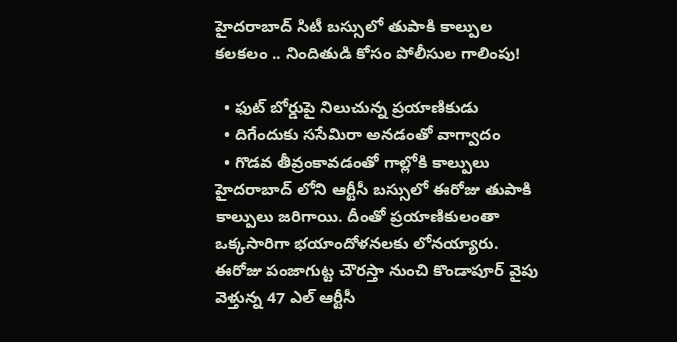హైదరాబాద్ సిటీ బస్సులో తుపాకి కాల్పుల కలకలం .. నిందితుడి కోసం పోలీసుల గాలింపు!

  • ఫుట్ బోర్డుపై నిలుచున్న ప్రయాణికుడు
  • దిగేందుకు ససేమిరా అనడంతో వాగ్వాదం
  • గొడవ తీవ్రంకావడంతో గాల్లోకి కాల్పులు
హైదరాబాద్ లోని ఆర్టీసీ బస్సులో ఈరోజు తుపాకి కాల్పులు జరిగాయి. దీంతో ప్రయాణికులంతా ఒక్కసారిగా భయాందోళనలకు లోనయ్యారు. ఈరోజు పంజాగుట్ట చౌరస్తా నుంచి కొండాపూర్ వైపు వెళ్తున్న 47 ఎల్‌ ఆర్టీసీ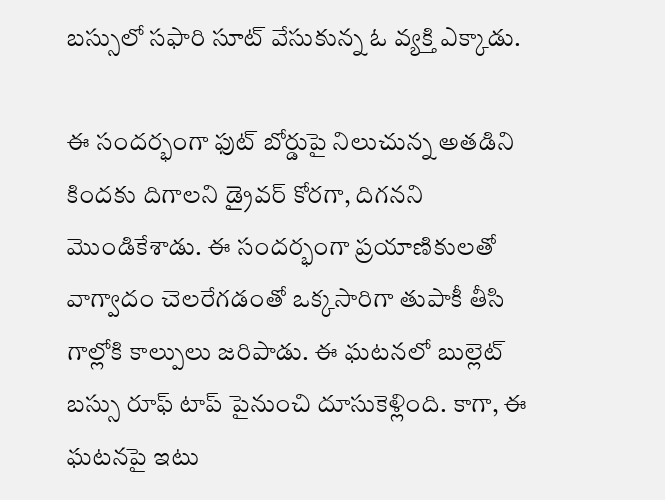బస్సులో సఫారి సూట్ వేసుకున్న ఓ వ్యక్తి ఎక్కాడు.

ఈ సందర్భంగా ఫుట్ బోర్డుపై నిలుచున్న అతడిని కిందకు దిగాలని డ్రైవర్ కోరగా, దిగనని మొండికేశాడు. ఈ సందర్భంగా ప్రయాణికులతో వాగ్వాదం చెలరేగడంతో ఒక్కసారిగా తుపాకీ తీసి గాల్లోకి కాల్పులు జరిపాడు. ఈ ఘటనలో బుల్లెట్ బస్సు రూఫ్ టాప్ పైనుంచి దూసుకెళ్లింది. కాగా, ఈ ఘటనపై ఇటు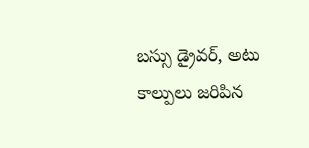బస్సు డ్రైవర్, అటు కాల్పులు జరిపిన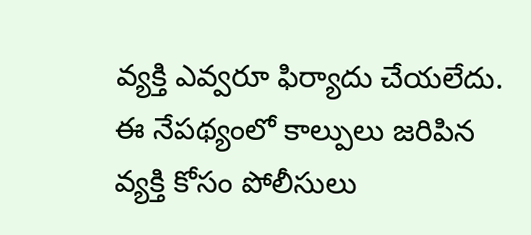వ్యక్తి ఎవ్వరూ ఫిర్యాదు చేయలేదు. ఈ నేపథ్యంలో కాల్పులు జరిపిన వ్యక్తి కోసం పోలీసులు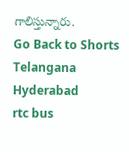గాలిస్తున్నారు.
Go Back to Shorts
Telangana
Hyderabad
rtc bus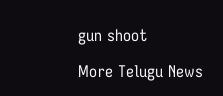gun shoot

More Telugu News